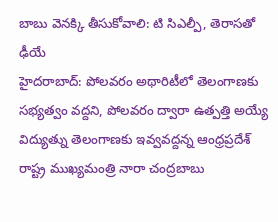బాబు వెనక్కి తీసుకోవాలి: టి సిఎల్పీ, తెరాసతో ఢీయే
హైదరాబాద్: పోలవరం అథారిటీలో తెలంగాణకు సభ్యత్వం వద్దని, పోలవరం ద్వారా ఉత్పత్తి అయ్యే విద్యుత్ను తెలంగాణకు ఇవ్వవద్దన్న ఆంధ్రప్రదేశ్ రాష్ట్ర ముఖ్యమంత్రి నారా చంద్రబాబు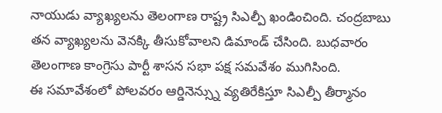నాయుడు వ్యాఖ్యలను తెలంగాణ రాష్ట్ర సిఎల్పీ ఖండించింది. చంద్రబాబు తన వ్యాఖ్యలను వెనక్కి తీసుకోవాలని డిమాండ్ చేసింది. బుధవారం తెలంగాణ కాంగ్రెసు పార్టీ శాసన సభా పక్ష సమవేశం ముగిసింది.
ఈ సమావేశంలో పోలవరం ఆర్డినెన్స్ను వ్యతిరేకిస్తూ సిఎల్పీ తీర్మానం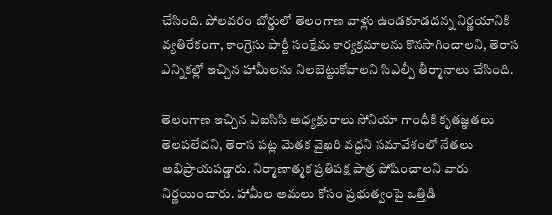చేసింది. పోలవరం బోర్డులో తెలంగాణ వాళ్లు ఉండకూడదన్న నిర్ణయానికి వ్యతిరేకంగా, కాంగ్రెసు పార్టీ సంక్షేమ కార్యక్రమాలను కొనసాగించాలని, తెరాస ఎన్నికల్లో ఇచ్చిన హామీలను నిలబెట్టుకోవాలని సిఎల్పీ తీర్మానాలు చేసింది.

తెలంగాణ ఇచ్చిన ఏఐసిసి అధ్యక్షురాలు సోనియా గాంధీకి కృతజ్ఞతలు తెలపలేదని, తెరాస పట్ల మెతక వైఖరి వద్దని సమావేశంలో నేతలు అభిప్రాయపడ్డారు. నిర్మాణాత్మక ప్రతిపక్ష పాత్ర పోషించాలని వారు నిర్ణయించారు. హామీల అమలు కోసం ప్రభుత్వంపై ఒత్తిడి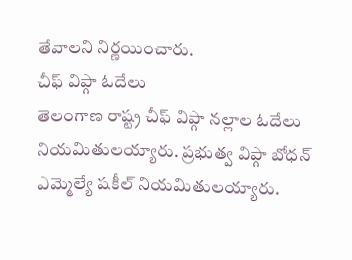తేవాలని నిర్ణయించారు.
చీఫ్ విప్గా ఓదేలు
తెలంగాణ రాష్ట్ర చీఫ్ విప్గా నల్లాల ఓదేలు నియమితులయ్యారు. ప్రభుత్వ విప్గా బోధన్ ఎమ్మెల్యే షకీల్ నియమితులయ్యారు.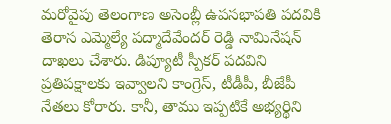మరోవైపు తెలంగాణ అసెంబ్లీ ఉపసభాపతి పదవికి తెరాస ఎమ్మెల్యే పద్మాదేవేందర్ రెడ్డి నామినేషన్ దాఖలు చేశారు. డిప్యూటీ స్పీకర్ పదవిని ప్రతిపక్షాలకు ఇవ్వాలని కాంగ్రెస్, టీడీపీ, బీజేపీ నేతలు కోరారు. కానీ, తాము ఇప్పటికే అభ్యర్థిని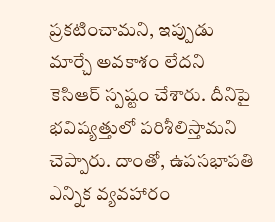ప్రకటించామని, ఇప్పుడు మార్చే అవకాశం లేదని కెసిఆర్ స్పష్టం చేశారు. దీనిపై భవిష్యత్తులో పరిశీలిస్తామని చెప్పారు. దాంతో, ఉపసభాపతి ఎన్నిక వ్యవహారం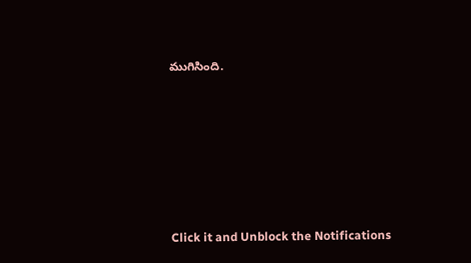ముగిసింది.












Click it and Unblock the Notifications